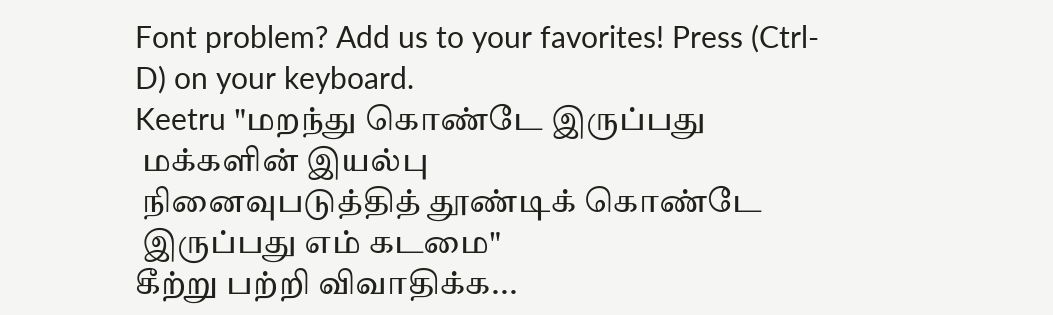Font problem? Add us to your favorites! Press (Ctrl-D) on your keyboard.
Keetru "மறந்து கொண்டே இருப்பது
 மக்களின் இயல்பு
 நினைவுபடுத்தித் தூண்டிக் கொண்டே
 இருப்பது எம் கடமை"
கீற்று பற்றி விவாதிக்க...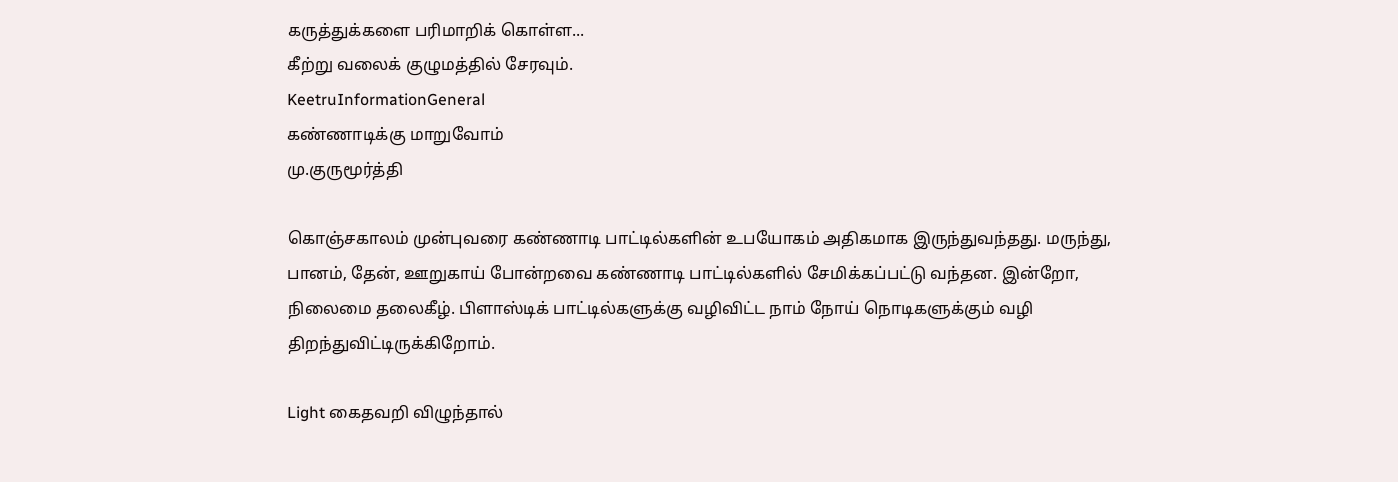கருத்துக்களை பரிமாறிக் கொள்ள...
கீற்று வலைக் குழுமத்தில் சேரவும்.
KeetruInformationGeneral
கண்ணாடிக்கு மாறுவோம்
மு.குருமூர்த்தி

கொஞ்சகாலம் முன்புவரை கண்ணாடி பாட்டில்களின் உபயோகம் அதிகமாக இருந்துவந்தது. மருந்து, பானம், தேன், ஊறுகாய் போன்றவை கண்ணாடி பாட்டில்களில் சேமிக்கப்பட்டு வந்தன. இன்றோ, நிலைமை தலைகீழ். பிளாஸ்டிக் பாட்டில்களுக்கு வழிவிட்ட நாம் நோய் நொடிகளுக்கும் வழி திறந்துவிட்டிருக்கிறோம்.

Light கைதவறி விழுந்தால்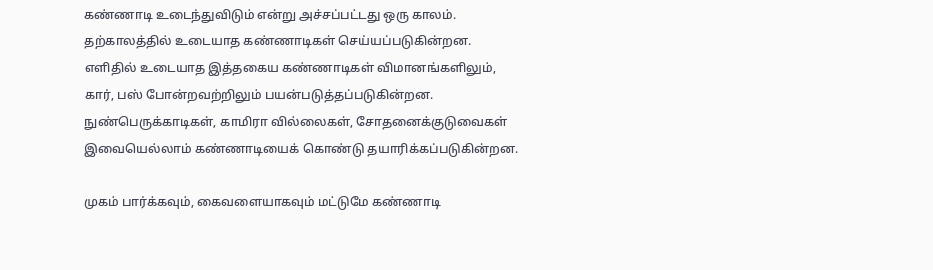கண்ணாடி உடைந்துவிடும் என்று அச்சப்பட்டது ஒரு காலம். தற்காலத்தில் உடையாத கண்ணாடிகள் செய்யப்படுகின்றன. எளிதில் உடையாத இத்தகைய கண்ணாடிகள் விமானங்களிலும், கார், பஸ் போன்றவற்றிலும் பயன்படுத்தப்படுகின்றன. நுண்பெருக்காடிகள், காமிரா வில்லைகள், சோதனைக்குடுவைகள் இவையெல்லாம் கண்ணாடியைக் கொண்டு தயாரிக்கப்படுகின்றன.

முகம் பார்க்கவும், கைவளையாகவும் மட்டுமே கண்ணாடி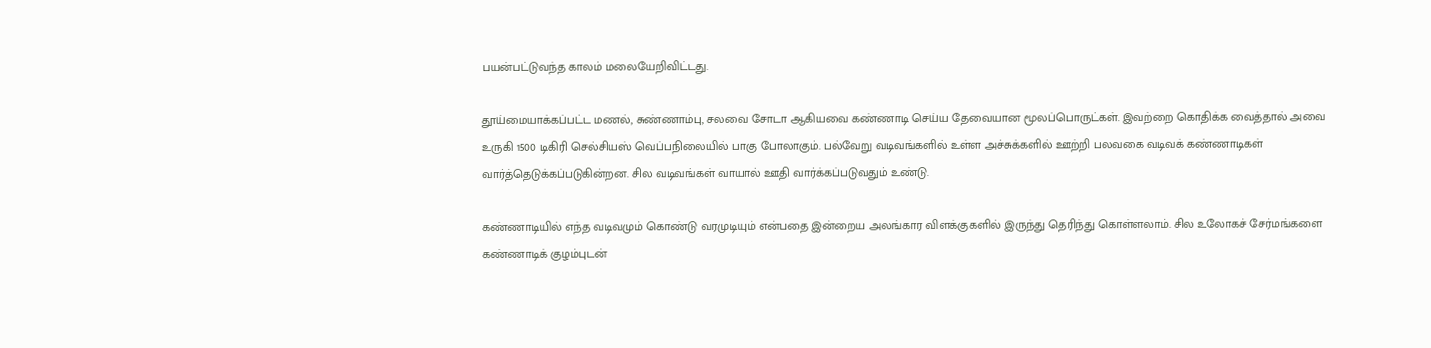பயன்பட்டுவந்த காலம் மலையேறிவிட்டது.

தூய்மையாக்கப்பட்ட மணல், சுண்ணாம்பு, சலவை சோடா ஆகியவை கண்ணாடி செய்ய தேவையான மூலப்பொருட்கள். இவற்றை கொதிக்க வைத்தால் அவை உருகி 1500 டிகிரி செல்சியஸ் வெப்பநிலையில் பாகு போலாகும். பல்வேறு வடிவங்களில் உள்ள அச்சுக்களில் ஊற்றி பலவகை வடிவக் கண்ணாடிகள் வார்த்தெடுக்கப்படுகின்றன. சில வடிவங்கள் வாயால் ஊதி வார்க்கப்படுவதும் உண்டு.

கண்ணாடியில் எந்த வடிவமும் கொண்டு வரமுடியும் என்பதை இன்றைய அலங்கார விளக்குகளில் இருந்து தெரிந்து கொள்ளலாம். சில உலோகச் சேர்மங்களை கண்ணாடிக் குழம்புடன்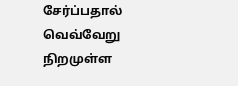சேர்ப்பதால் வெவ்வேறு நிறமுள்ள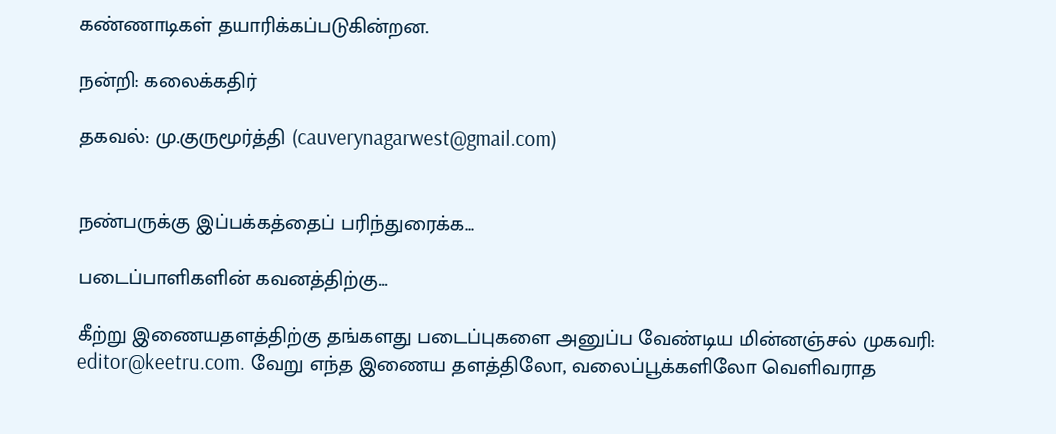கண்ணாடிகள் தயாரிக்கப்படுகின்றன.

நன்றி: கலைக்கதிர்

தகவல்: மு.குருமூர்த்தி (cauverynagarwest@gmail.com)


நண்பருக்கு இப்பக்கத்தைப் பரிந்துரைக்க...

படைப்பாளிகளின் கவனத்திற்கு...

கீற்று இணையதளத்திற்கு தங்களது படைப்புகளை அனுப்ப வேண்டிய மின்னஞ்சல் முகவரி: editor@keetru.com. வேறு எந்த இணைய தளத்திலோ, வலைப்பூக்களிலோ வெளிவராத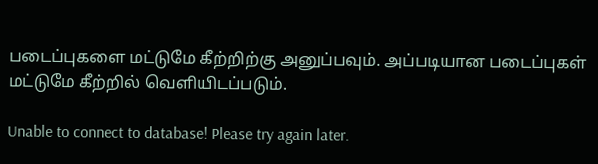படைப்புகளை மட்டுமே கீற்றிற்கு அனுப்பவும். அப்படியான படைப்புகள் மட்டுமே கீற்றில் வெளியிடப்படும்.

Unable to connect to database! Please try again later.